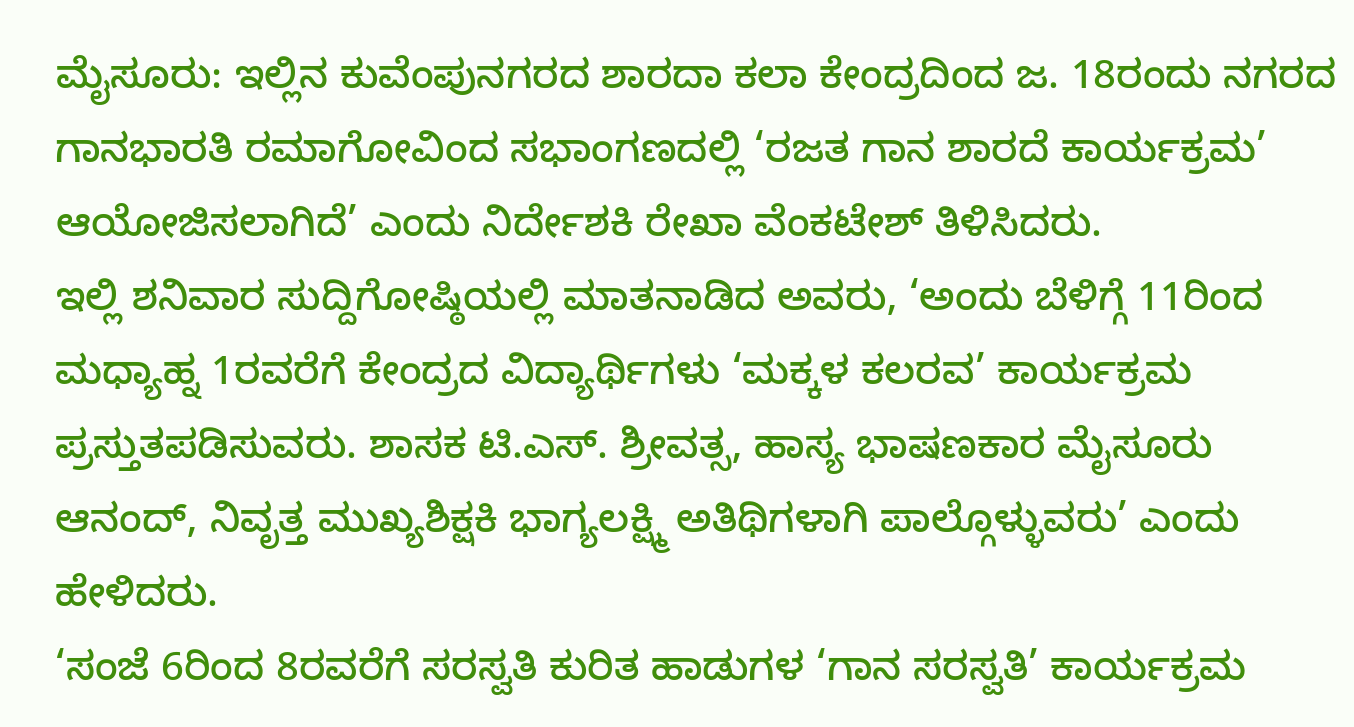ಮೈಸೂರು: ಇಲ್ಲಿನ ಕುವೆಂಪುನಗರದ ಶಾರದಾ ಕಲಾ ಕೇಂದ್ರದಿಂದ ಜ. 18ರಂದು ನಗರದ ಗಾನಭಾರತಿ ರಮಾಗೋವಿಂದ ಸಭಾಂಗಣದಲ್ಲಿ ‘ರಜತ ಗಾನ ಶಾರದೆ ಕಾರ್ಯಕ್ರಮ’ ಆಯೋಜಿಸಲಾಗಿದೆ’ ಎಂದು ನಿರ್ದೇಶಕಿ ರೇಖಾ ವೆಂಕಟೇಶ್ ತಿಳಿಸಿದರು.
ಇಲ್ಲಿ ಶನಿವಾರ ಸುದ್ದಿಗೋಷ್ಠಿಯಲ್ಲಿ ಮಾತನಾಡಿದ ಅವರು, ‘ಅಂದು ಬೆಳಿಗ್ಗೆ 11ರಿಂದ ಮಧ್ಯಾಹ್ನ 1ರವರೆಗೆ ಕೇಂದ್ರದ ವಿದ್ಯಾರ್ಥಿಗಳು ‘ಮಕ್ಕಳ ಕಲರವ’ ಕಾರ್ಯಕ್ರಮ ಪ್ರಸ್ತುತಪಡಿಸುವರು. ಶಾಸಕ ಟಿ.ಎಸ್. ಶ್ರೀವತ್ಸ, ಹಾಸ್ಯ ಭಾಷಣಕಾರ ಮೈಸೂರು ಆನಂದ್, ನಿವೃತ್ತ ಮುಖ್ಯಶಿಕ್ಷಕಿ ಭಾಗ್ಯಲಕ್ಷ್ಮಿ ಅತಿಥಿಗಳಾಗಿ ಪಾಲ್ಗೊಳ್ಳುವರು’ ಎಂದು ಹೇಳಿದರು.
‘ಸಂಜೆ 6ರಿಂದ 8ರವರೆಗೆ ಸರಸ್ವತಿ ಕುರಿತ ಹಾಡುಗಳ ‘ಗಾನ ಸರಸ್ವತಿ’ ಕಾರ್ಯಕ್ರಮ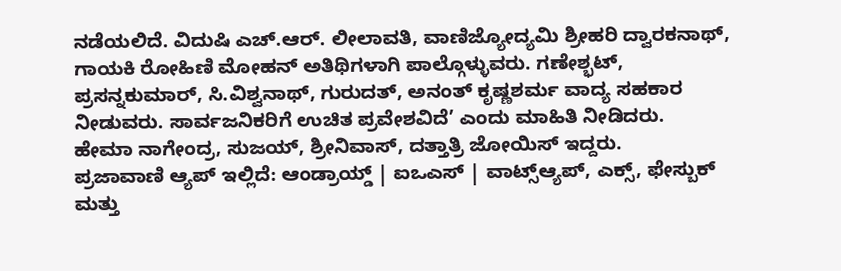ನಡೆಯಲಿದೆ. ವಿದುಷಿ ಎಚ್.ಆರ್. ಲೀಲಾವತಿ, ವಾಣಿಜ್ಯೋದ್ಯಮಿ ಶ್ರೀಹರಿ ದ್ವಾರಕನಾಥ್, ಗಾಯಕಿ ರೋಹಿಣಿ ಮೋಹನ್ ಅತಿಥಿಗಳಾಗಿ ಪಾಲ್ಗೊಳ್ಳುವರು. ಗಣೇಶ್ಭಟ್, ಪ್ರಸನ್ನಕುಮಾರ್, ಸಿ.ವಿಶ್ವನಾಥ್, ಗುರುದತ್, ಅನಂತ್ ಕೃಷ್ಣಶರ್ಮ ವಾದ್ಯ ಸಹಕಾರ ನೀಡುವರು. ಸಾರ್ವಜನಿಕರಿಗೆ ಉಚಿತ ಪ್ರವೇಶವಿದೆ’ ಎಂದು ಮಾಹಿತಿ ನೀಡಿದರು.
ಹೇಮಾ ನಾಗೇಂದ್ರ, ಸುಜಯ್, ಶ್ರೀನಿವಾಸ್, ದತ್ತಾತ್ರಿ ಜೋಯಿಸ್ ಇದ್ದರು.
ಪ್ರಜಾವಾಣಿ ಆ್ಯಪ್ ಇಲ್ಲಿದೆ: ಆಂಡ್ರಾಯ್ಡ್ | ಐಒಎಸ್ | ವಾಟ್ಸ್ಆ್ಯಪ್, ಎಕ್ಸ್, ಫೇಸ್ಬುಕ್ ಮತ್ತು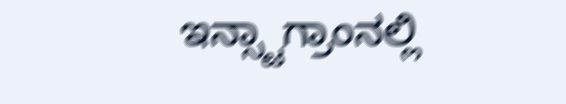ಇನ್ಸ್ಟಾಗ್ರಾಂನಲ್ಲಿ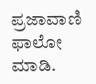ಪ್ರಜಾವಾಣಿ ಫಾಲೋ ಮಾಡಿ.